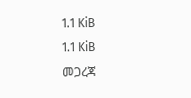1.1 KiB
1.1 KiB
መጋረጃ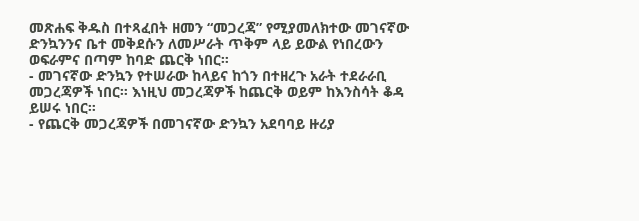መጽሐፍ ቅዱስ በተጻፈበት ዘመን “መጋረጃ” የሚያመለክተው መገናኛው ድንኳንንና ቤተ መቅደሱን ለመሥራት ጥቅም ላይ ይውል የነበረውን ወፍራምና በጣም ከባድ ጨርቅ ነበር።
- መገናኛው ድንኳን የተሠራው ከላይና ከጎን በተዘረጉ አራት ተደራራቢ መጋረጃዎች ነበር። እነዚህ መጋረጃዎች ከጨርቅ ወይም ከእንስሳት ቆዳ ይሠሩ ነበር።
- የጨርቅ መጋረጃዎች በመገናኛው ድንኳን አደባባይ ዙሪያ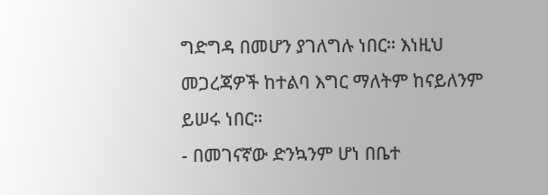ግድግዳ በመሆን ያገለግሉ ነበር። እነዚህ መጋረጃዎች ከተልባ እግር ማለትም ከናይለንም ይሠሩ ነበር።
- በመገናኛው ድንኳንም ሆነ በቤተ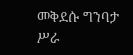መቅደሱ ግንባታ ሥራ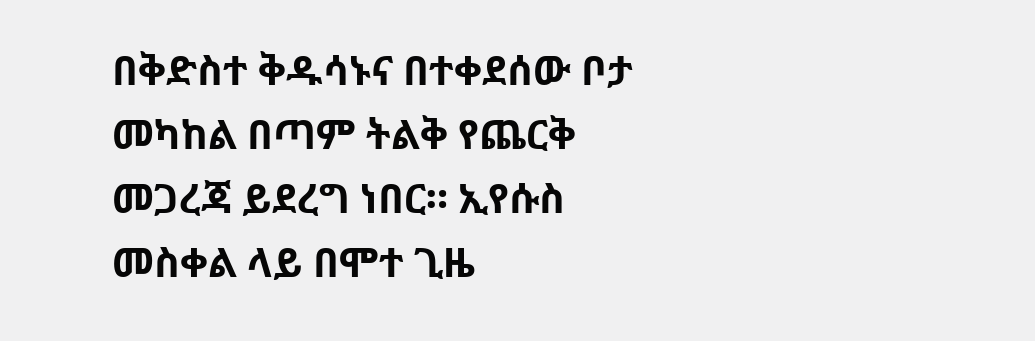በቅድስተ ቅዱሳኑና በተቀደሰው ቦታ መካከል በጣም ትልቅ የጨርቅ መጋረጃ ይደረግ ነበር። ኢየሱስ መስቀል ላይ በሞተ ጊዜ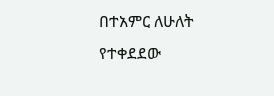በተአምር ለሁለት የተቀደደው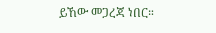ይኸው መጋረጃ ነበር።